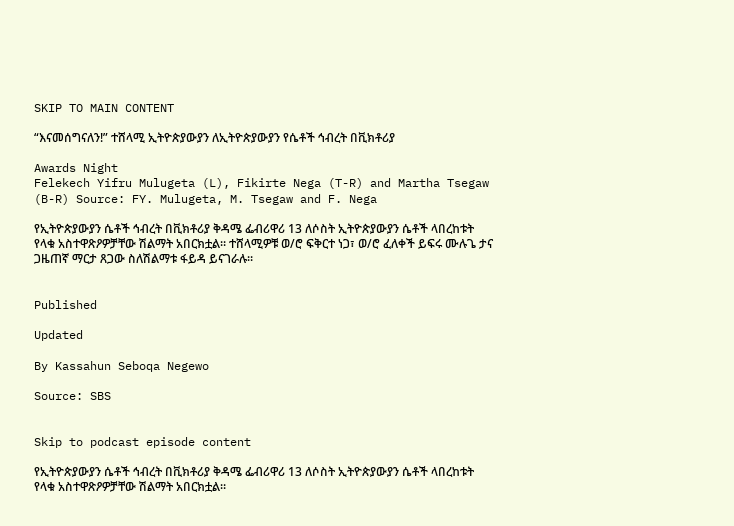SKIP TO MAIN CONTENT

“እናመሰግናለን!” ተሸላሚ ኢትዮጵያውያን ለኢትዮጵያውያን የሴቶች ኅብረት በቪክቶሪያ

Awards Night
Felekech Yifru Mulugeta (L), Fikirte Nega (T-R) and Martha Tsegaw (B-R) Source: FY. Mulugeta, M. Tsegaw and F. Nega

የኢትዮጵያውያን ሴቶች ኅብረት በቪክቶሪያ ቅዳሜ ፌብሪዋሪ 13 ለሶስት ኢትዮጵያውያን ሴቶች ላበረከቱት የላቁ አስተዋጽዖዎቻቸው ሽልማት አበርክቷል። ተሸላሚዎቹ ወ/ሮ ፍቅርተ ነጋ፣ ወ/ሮ ፈለቀች ይፍሩ ሙሉጌ ታና ጋዜጠኛ ማርታ ጸጋው ስለሽልማቱ ፋይዳ ይናገራሉ።


Published

Updated

By Kassahun Seboqa Negewo

Source: SBS


Skip to podcast episode content

የኢትዮጵያውያን ሴቶች ኅብረት በቪክቶሪያ ቅዳሜ ፌብሪዋሪ 13 ለሶስት ኢትዮጵያውያን ሴቶች ላበረከቱት የላቁ አስተዋጽዖዎቻቸው ሽልማት አበርክቷል።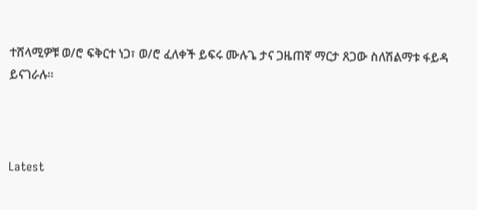ተሸላሚዎቹ ወ/ሮ ፍቅርተ ነጋ፣ ወ/ሮ ፈለቀች ይፍሩ ሙሉጌ ታና ጋዜጠኛ ማርታ ጸጋው ስለሽልማቱ ፋይዳ ይናገራሉ።



Latest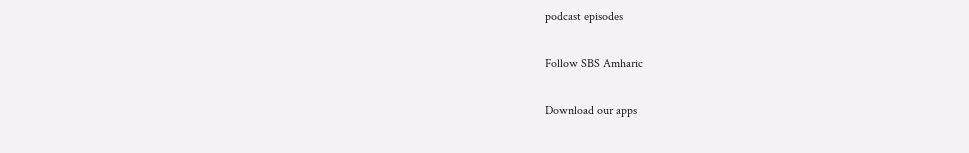podcast episodes

Follow SBS Amharic

Download our apps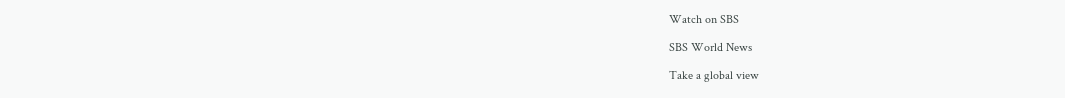Watch on SBS

SBS World News

Take a global view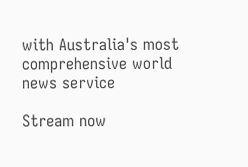with Australia's most comprehensive world news service

Stream now